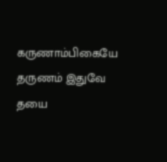கருணாம்பிகையே தருணம் இதுவே தயை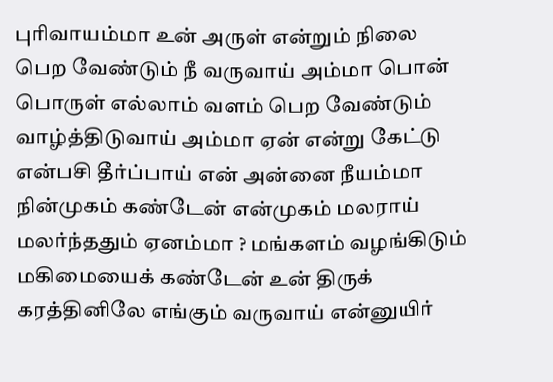புரிவாயம்மா உன் அருள் என்றும் நிலை பெற வேண்டும் நீ வருவாய் அம்மா பொன் பொருள் எல்லாம் வளம் பெற வேண்டும் வாழ்த்திடுவாய் அம்மா ஏன் என்று கேட்டு என்பசி தீர்ப்பாய் என் அன்னை நீயம்மா நின்முகம் கண்டேன் என்முகம் மலராய் மலர்ந்ததும் ஏனம்மா ? மங்களம் வழங்கிடும் மகிமையைக் கண்டேன் உன் திருக் கரத்தினிலே எங்கும் வருவாய் என்னுயிர்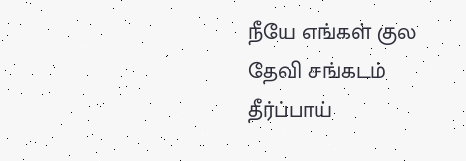நீயே எங்கள் குல தேவி சங்கடம் தீர்ப்பாய்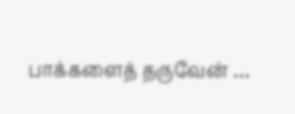பாக்களைத் தருவேன் …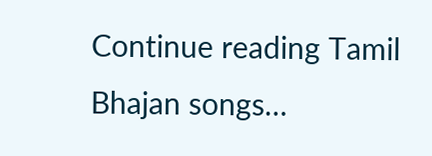Continue reading Tamil Bhajan songs…